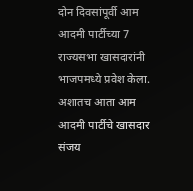दोन दिवसांपूर्वी आम आदमी पार्टीच्या 7 राज्यसभा खासदारांनी भाजपमध्ये प्रवेश केला. अशातच आता आम आदमी पार्टीचे खासदार संजय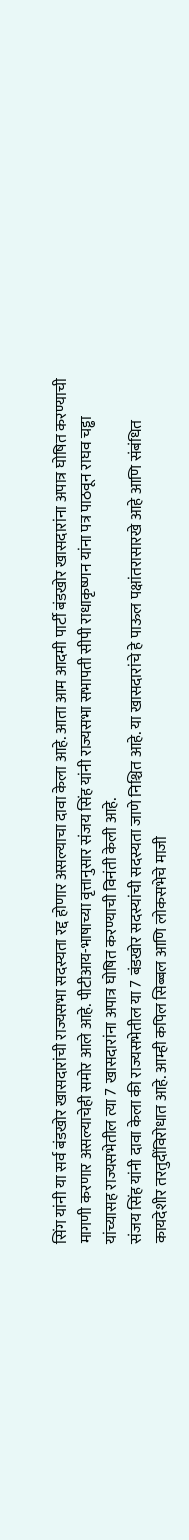सिंग यांनी या सर्व बंडखोर खासदारांची राज्यसभा सदस्यता रद्द होणार असल्याचा दावा केला आहे. आता आम आदमी पार्टी बंडखोर खासदारांना अपात्र घोषित करण्याची मागणी करणार असल्याचेही समोर आले आहे. पीटीआय-भाषाच्या वृत्तानुसार संजय सिंह यांनी राज्यसभा सभापती सीपी राधाकृष्णन यांना पत्र पाठवून राघव चड्ढा यांच्यासह राज्यसभेतील त्या 7 खासदारांना अपात्र घोषित करण्याची विनंती केली आहे.
संजय सिंह यांनी दावा केला की राज्यसभेतील या 7 बंडखोर सदस्यांची सदस्यता जाणे निश्चित आहे. या खासदारांचे हे पाऊल पक्षांतरासारखे आहे आणि संबंधित कायदेशीर तरतुदींविरोधात आहे. आम्ही कपिल सिब्बल आणि लोकसभेचे माजी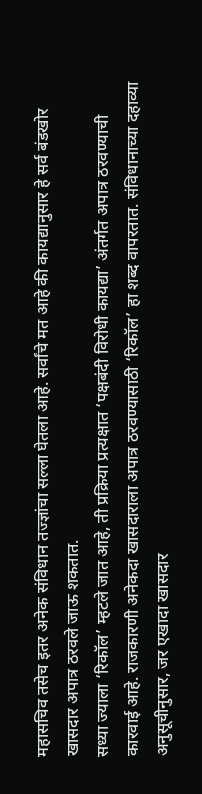महासचिव तसेच इतर अनेक संविधान तज्ज्ञांचा सल्ला घेतला आहे. सर्वांचे मत आहे की कायद्यानुसार हे सर्व बंडखोर खासदार अपात्र ठरवले जाऊ शकतात.
सध्या ज्याला ‘रिकॉल’ म्हटले जात आहे, ती प्रक्रिया प्रत्यक्षात ‘पक्षबंदी विरोधी कायद्या’ अंतर्गत अपात्र ठरवण्याची कारवाई आहे. राजकारणी अनेकदा खासदाराला अपात्र ठरवण्यासाठी ‘रिकॉल’ हा शब्द वापरतात. संविधानाच्या दहाव्या अनुसूचीनुसार, जर एखादा खासदार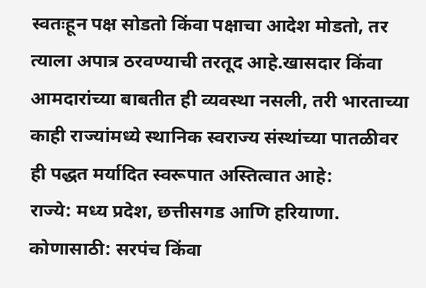स्वतःहून पक्ष सोडतो किंवा पक्षाचा आदेश मोडतो, तर त्याला अपात्र ठरवण्याची तरतूद आहे.खासदार किंवा आमदारांच्या बाबतीत ही व्यवस्था नसली, तरी भारताच्या काही राज्यांमध्ये स्थानिक स्वराज्य संस्थांच्या पातळीवर ही पद्धत मर्यादित स्वरूपात अस्तित्वात आहे:
राज्ये: मध्य प्रदेश, छत्तीसगड आणि हरियाणा.
कोणासाठी: सरपंच किंवा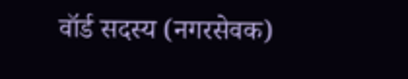वॉर्ड सदस्य (नगरसेवक)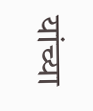यांच्या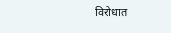विरोधात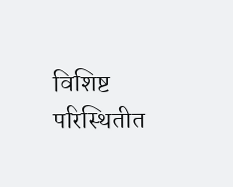विशिष्ट परिस्थितीत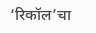‘रिकॉल’चा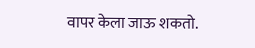वापर केला जाऊ शकतो.